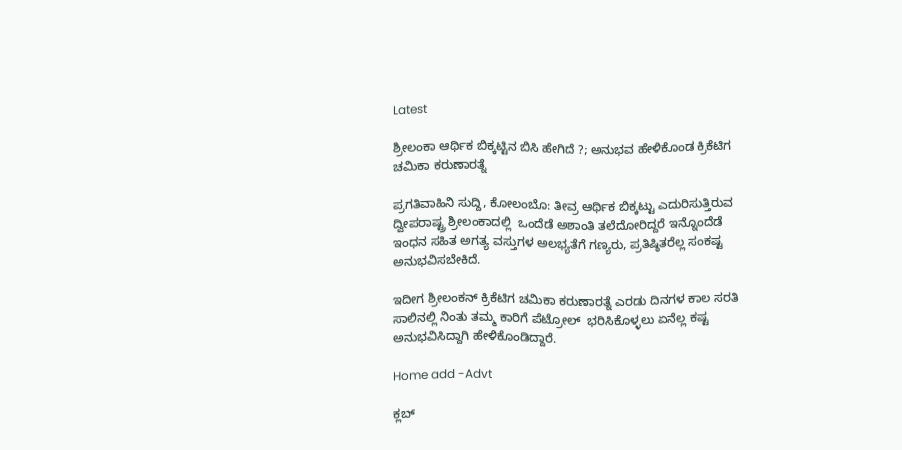Latest

ಶ್ರೀಲಂಕಾ ಆರ್ಥಿಕ ಬಿಕ್ಕಟ್ಟಿನ ಬಿಸಿ ಹೇಗಿದೆ ?; ಅನುಭವ ಹೇಳಿಕೊಂಡ ಕ್ರಿಕೆಟಿಗ ಚಮಿಕಾ ಕರುಣಾರತ್ನೆ

ಪ್ರಗತಿವಾಹಿನಿ ಸುದ್ದಿ, ಕೋಲಂಬೊ: ತೀವ್ರ ಆರ್ಥಿಕ ಬಿಕ್ಕಟ್ಟು ಎದುರಿಸುತ್ತಿರುವ ದ್ವೀಪರಾಷ್ಟ್ರ ಶ್ರೀಲಂಕಾದಲ್ಲಿ  ಒಂದೆಡೆ ಅಶಾಂತಿ ತಲೆದೋರಿದ್ದರೆ ಇನ್ನೊಂದೆಡೆ ಇಂಧನ ಸಹಿತ ಅಗತ್ಯ ವಸ್ತುಗಳ ಅಲಭ್ಯತೆಗೆ ಗಣ್ಯರು, ಪ್ರತಿಷ್ಠಿತರೆಲ್ಲ ಸಂಕಷ್ಟ ಅನುಭವಿಸಬೇಕಿದೆ.

ಇದೀಗ ಶ್ರೀಲಂಕನ್ ಕ್ರಿಕೆಟಿಗ ಚಮಿಕಾ ಕರುಣಾರತ್ನೆ ಎರಡು ದಿನಗಳ ಕಾಲ ಸರತಿ ಸಾಲಿನಲ್ಲಿ ನಿಂತು ತಮ್ಮ ಕಾರಿಗೆ ಪೆಟ್ರೋಲ್  ಭರಿಸಿಕೊಳ್ಳಲು ಏನೆಲ್ಲ ಕಷ್ಟ ಅನುಭವಿಸಿದ್ದಾಗಿ ಹೇಳಿಕೊಂಡಿದ್ದಾರೆ.

Home add -Advt

ಕ್ಲಬ್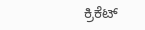ಕ್ರಿಕೆಟ್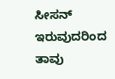ಸೀಸನ್ ಇರುವುದರಿಂದ ತಾವು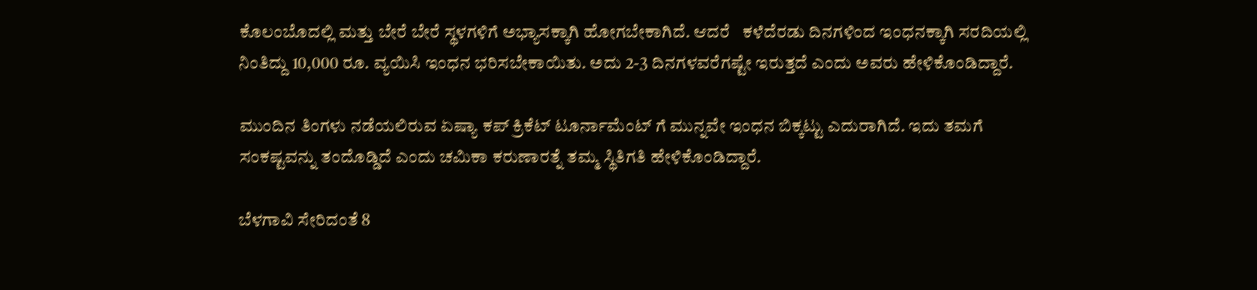ಕೊಲಂಬೊದಲ್ಲಿ ಮತ್ತು ಬೇರೆ ಬೇರೆ ಸ್ಥಳಗಳಿಗೆ ಅಭ್ಯಾಸಕ್ಕಾಗಿ ಹೋಗಬೇಕಾಗಿದೆ. ಆದರೆ   ಕಳೆದೆರಡು ದಿನಗಳಿಂದ ಇಂಧನಕ್ಕಾಗಿ ಸರದಿಯಲ್ಲಿ ನಿಂತಿದ್ದು 10,000 ರೂ. ವ್ಯಯಿಸಿ ಇಂಧನ ಭರಿಸಬೇಕಾಯಿತು. ಅದು 2-3 ದಿನಗಳವರೆಗಷ್ಟೇ ಇರುತ್ತದೆ ಎಂದು ಅವರು ಹೇಳಿಕೊಂಡಿದ್ದಾರೆ.

ಮುಂದಿನ ತಿಂಗಳು ನಡೆಯಲಿರುವ ಏಷ್ಯಾ ಕಪ್ ಕ್ರಿಕೆಟ್ ಟೂರ್ನಾಮೆಂಟ್ ಗೆ ಮುನ್ನವೇ ಇಂಧನ ಬಿಕ್ಕಟ್ಟು ಎದುರಾಗಿದೆ. ಇದು ತಮಗೆ ಸಂಕಷ್ಟವನ್ನು ತಂದೊಡ್ಡಿದೆ ಎಂದು ಚಮಿಕಾ ಕರುಣಾರತ್ನೆ ತಮ್ಮ ಸ್ಥಿತಿಗತಿ ಹೇಳಿಕೊಂಡಿದ್ದಾರೆ.

ಬೆಳಗಾವಿ ಸೇರಿದಂತೆ 8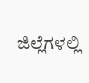ಜಿಲ್ಲೆಗಳಲ್ಲಿ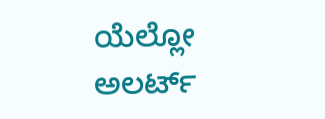ಯೆಲ್ಲೋ ಅಲರ್ಟ್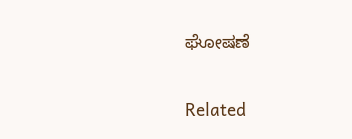ಘೋಷಣೆ

Related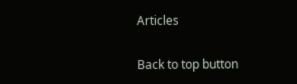Articles

Back to top button